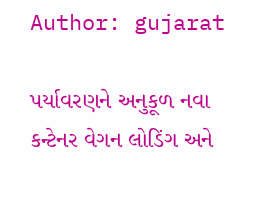Author: gujarat

પર્યાવરણને અનુકૂળ નવા કન્ટેનર વેગન લોડિંગ અને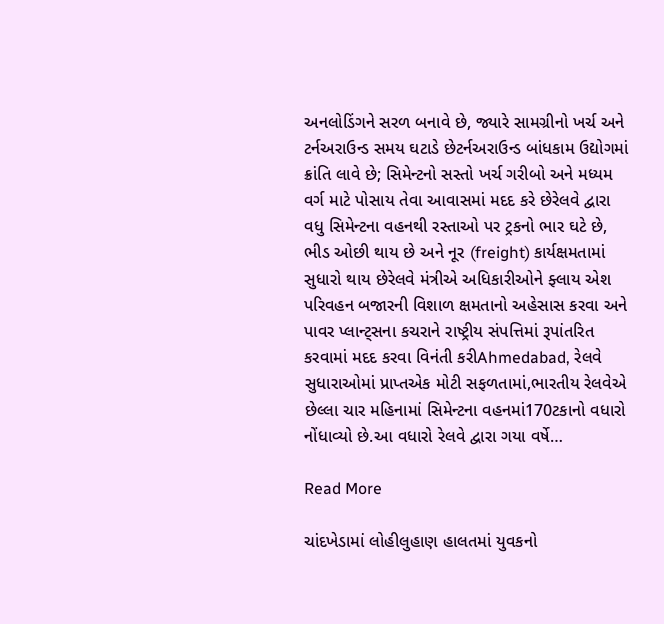અનલોડિંગને સરળ બનાવે છે, જ્યારે સામગ્રીનો ખર્ચ અને ટર્નઅરાઉન્ડ સમય ઘટાડે છેટર્નઅરાઉન્ડ બાંધકામ ઉદ્યોગમાં ક્રાંતિ લાવે છે; સિમેન્ટનો સસ્તો ખર્ચ ગરીબો અને મધ્યમ વર્ગ માટે પોસાય તેવા આવાસમાં મદદ કરે છેરેલવે દ્વારા વધુ સિમેન્ટના વહનથી રસ્તાઓ પર ટ્રકનો ભાર ઘટે છે, ભીડ ઓછી થાય છે અને નૂર (freight) કાર્યક્ષમતામાં સુધારો થાય છેરેલવે મંત્રીએ અધિકારીઓને ફ્લાય એશ પરિવહન બજારની વિશાળ ક્ષમતાનો અહેસાસ કરવા અને પાવર પ્લાન્ટ્સના કચરાને રાષ્ટ્રીય સંપત્તિમાં રૂપાંતરિત કરવામાં મદદ કરવા વિનંતી કરીAhmedabad, રેલવે સુધારાઓમાં પ્રાપ્તએક મોટી સફળતામાં,ભારતીય રેલવેએ છેલ્લા ચાર મહિનામાં સિમેન્ટના વહનમાં170ટકાનો વધારો નોંધાવ્યો છે.આ વધારો રેલવે દ્વારા ગયા વર્ષે…

Read More

ચાંદખેડામાં લોહીલુહાણ હાલતમાં યુવકનો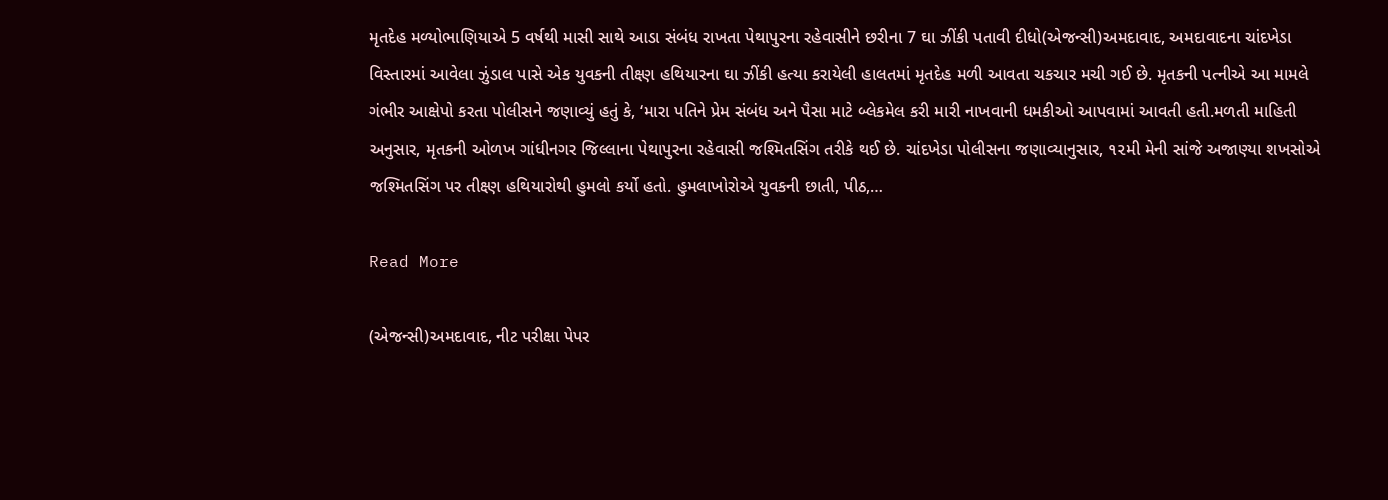મૃતદેહ મળ્યોભાણિયાએ 5 વર્ષથી માસી સાથે આડા સંબંધ રાખતા પેથાપુરના રહેવાસીને છરીના 7 ઘા ઝીંકી પતાવી દીધો(એજન્સી)અમદાવાદ, અમદાવાદના ચાંદખેડા વિસ્તારમાં આવેલા ઝુંડાલ પાસે એક યુવકની તીક્ષ્ણ હથિયારના ઘા ઝીંકી હત્યા કરાયેલી હાલતમાં મૃતદેહ મળી આવતા ચકચાર મચી ગઈ છે. મૃતકની પત્નીએ આ મામલે ગંભીર આક્ષેપો કરતા પોલીસને જણાવ્યું હતું કે, ‘મારા પતિને પ્રેમ સંબંધ અને પૈસા માટે બ્લેકમેલ કરી મારી નાખવાની ધમકીઓ આપવામાં આવતી હતી.મળતી માહિતી અનુસાર, મૃતકની ઓળખ ગાંધીનગર જિલ્લાના પેથાપુરના રહેવાસી જશ્મિતસિંગ તરીકે થઈ છે. ચાંદખેડા પોલીસના જણાવ્યાનુસાર, ૧૨મી મેની સાંજે અજાણ્યા શખસોએ જશ્મિતસિંગ પર તીક્ષ્ણ હથિયારોથી હુમલો કર્યો હતો. હુમલાખોરોએ યુવકની છાતી, પીઠ,…

Read More

(એજન્સી)અમદાવાદ, નીટ પરીક્ષા પેપર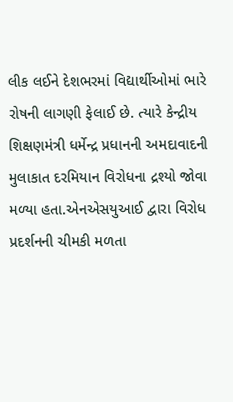લીક લઈને દેશભરમાં વિદ્યાર્થીઓમાં ભારે રોષની લાગણી ફેલાઈ છે. ત્યારે કેન્દ્રીય શિક્ષણમંત્રી ધર્મેન્દ્ર પ્રધાનની અમદાવાદની મુલાકાત દરમિયાન વિરોધના દ્રશ્યો જોવા મળ્યા હતા.એનએસયુઆઈ દ્વારા વિરોધ પ્રદર્શનની ચીમકી મળતા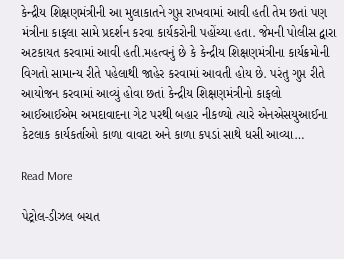કેન્દ્રીય શિક્ષણમંત્રીની આ મુલાકાતને ગુપ્ત રાખવામાં આવી હતી તેમ છતાં પણ મંત્રીના કાફલા સામે પ્રદર્શન કરવા કાર્યકરોની પહોંચ્યા હતા. જેમની પોલીસ દ્વારા અટકાયત કરવામાં આવી હતી.મહત્વનું છે કે કેન્દ્રીય શિક્ષણમંત્રીના કાર્યક્રમોની વિગતો સામાન્ય રીતે પહેલાથી જાહેર કરવામાં આવતી હોય છે. પરંતુ ગુપ્ત રીતે આયોજન કરવામાં આવ્યું હોવા છતાં કેન્દ્રીય શિક્ષણમંત્રીનો કાફલો આઈઆઈએમ અમદાવાદના ગેટ પરથી બહાર નીકળ્યો ત્યારે એનએસયુઆઈના કેટલાક કાર્યકર્તાઓ કાળા વાવટા અને કાળા કપડાં સાથે ધસી આવ્યા…

Read More

પેટ્રોલ-ડીઝલ બચત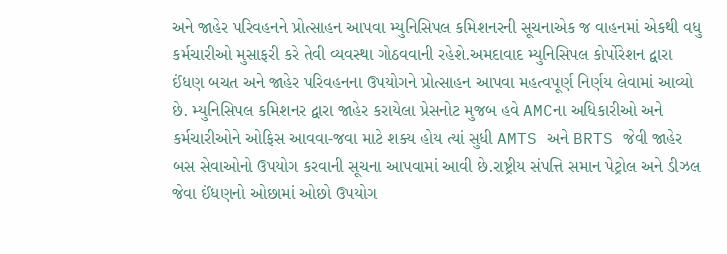અને જાહેર પરિવહનને પ્રોત્સાહન આપવા મ્યુનિસિપલ કમિશનરની સૂચનાએક જ વાહનમાં એકથી વધુ કર્મચારીઓ મુસાફરી કરે તેવી વ્યવસ્થા ગોઠવવાની રહેશે.અમદાવાદ મ્યુનિસિપલ કોર્પોરેશન દ્વારા ઈંધણ બચત અને જાહેર પરિવહનના ઉપયોગને પ્રોત્સાહન આપવા મહત્વપૂર્ણ નિર્ણય લેવામાં આવ્યો છે. મ્યુનિસિપલ કમિશનર દ્વારા જાહેર કરાયેલા પ્રેસનોટ મુજબ હવે AMCના અધિકારીઓ અને કર્મચારીઓને ઓફિસ આવવા-જવા માટે શક્ય હોય ત્યાં સુધી AMTS અને BRTS જેવી જાહેર બસ સેવાઓનો ઉપયોગ કરવાની સૂચના આપવામાં આવી છે.રાષ્ટ્રીય સંપત્તિ સમાન પેટ્રોલ અને ડીઝલ જેવા ઈંધણનો ઓછામાં ઓછો ઉપયોગ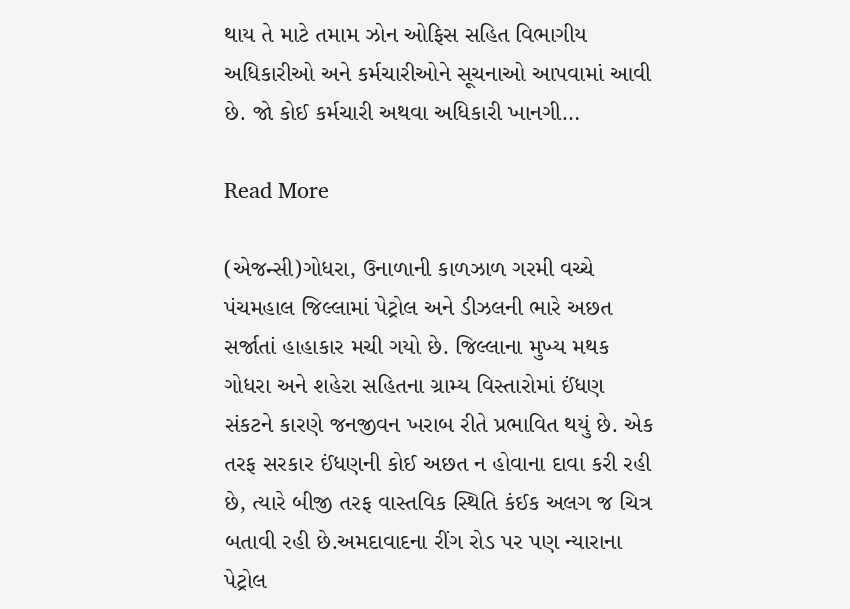થાય તે માટે તમામ ઝોન ઓફિસ સહિત વિભાગીય અધિકારીઓ અને કર્મચારીઓને સૂચનાઓ આપવામાં આવી છે. જો કોઈ કર્મચારી અથવા અધિકારી ખાનગી…

Read More

(એજન્સી)ગોધરા, ઉનાળાની કાળઝાળ ગરમી વચ્ચે પંચમહાલ જિલ્લામાં પેટ્રોલ અને ડીઝલની ભારે અછત સર્જાતાં હાહાકાર મચી ગયો છે. જિલ્લાના મુખ્ય મથક ગોધરા અને શહેરા સહિતના ગ્રામ્ય વિસ્તારોમાં ઈંધણ સંકટને કારણે જનજીવન ખરાબ રીતે પ્રભાવિત થયું છે. એક તરફ સરકાર ઈંધણની કોઈ અછત ન હોવાના દાવા કરી રહી છે, ત્યારે બીજી તરફ વાસ્તવિક સ્થિતિ કંઈક અલગ જ ચિત્ર બતાવી રહી છે.અમદાવાદના રીંગ રોડ પર પણ ન્યારાના પેટ્રોલ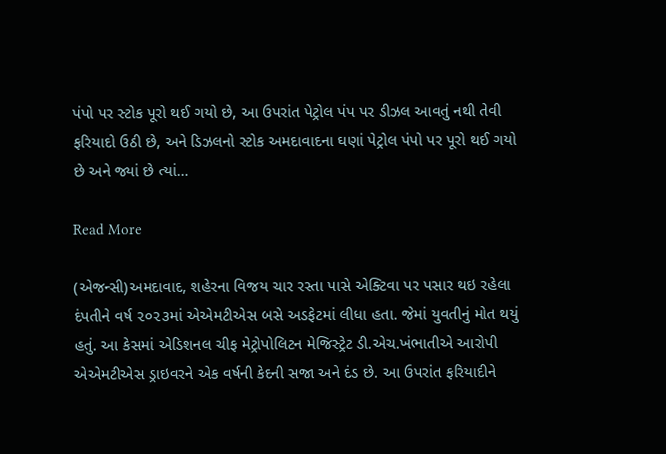પંપો પર સ્ટોક પૂરો થઈ ગયો છે, આ ઉપરાંત પેટ્રોલ પંપ પર ડીઝલ આવતું નથી તેવી ફરિયાદો ઉઠી છે, અને ડિઝલનો સ્ટોક અમદાવાદના ઘણાં પેટ્રોલ પંપો પર પૂરો થઈ ગયો છે અને જ્યાં છે ત્યાં…

Read More

(એજન્સી)અમદાવાદ, શહેરના વિજય ચાર રસ્તા પાસે એક્ટિવા પર પસાર થઇ રહેલા દંપતીને વર્ષ ૨૦૨૩માં એએમટીએસ બસે અડફેટમાં લીધા હતા. જેમાં યુવતીનું મોત થયું હતું. આ કેસમાં એડિશનલ ચીફ મેટ્રોપોલિટન મેજિસ્ટ્રેટ ડી.એચ.ખંભાતીએ આરોપી એએમટીએસ ડ્રાઇવરને એક વર્ષની કેદની સજા અને દંડ છે. આ ઉપરાંત ફરિયાદીને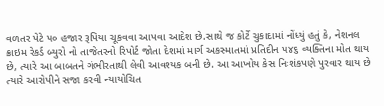વળતર પેટે ૫૦ હજાર રૂપિયા ચૂકવવા આપવા આદેશ છે.સાથે જ કોર્ટે ચુકાદામાં નોંધ્યું હતું કે, નેશનલ ક્રાઇમ રેકર્ડ બ્યુરો નો તાજેતરનો રિપોર્ટ જોતા દેશમાં માર્ગ અકસ્માતમાં પ્રતિદીન ૫૪૬ વ્યક્તિના મોત થાય છે, ત્યારે આ બાબતને ગંભીરતાથી લેવી આવશ્યક બની છે. આ આખોય કેસ નિઃશંકપણે પુરવાર થાય છે ત્યારે આરોપીને સજા કરવી ન્યાયોચિત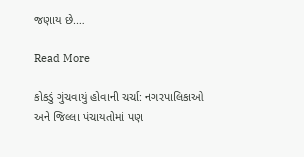જણાય છે.…

Read More

કોકડું ગુંચવાયું હોવાની ચર્ચા: નગરપાલિકાઓ અને જિલ્લા પંચાયતોમાં પણ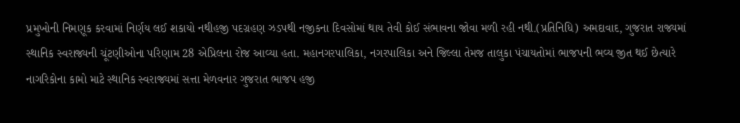પ્રમુખોની નિમણૂક કરવામાં નિર્ણય લઈ શકાયો નથીહજી પદગ્રહણ ઝડપથી નજીકના દિવસોમાં થાય તેવી કોઈ સંભાવના જોવા મળી રહી નથી.(પ્રતિનિધિ) અમદાવાદ, ગુજરાત રાજ્યમાં સ્થાનિક સ્વરાજ્યની ચૂંટણીઓના પરિણામ 28 એપ્રિલના રોજ આવ્યા હતા. મહાનગરપાલિકા, નગરપાલિકા અને જિલ્લા તેમજ તાલુકા પંચાયતોમાં ભાજપની ભવ્ય જીત થઈ છેત્યારે નાગરિકોના કામો માટે સ્થાનિક સ્વરાજ્યમાં સત્તા મેળવનાર ગુજરાત ભાજપ હજી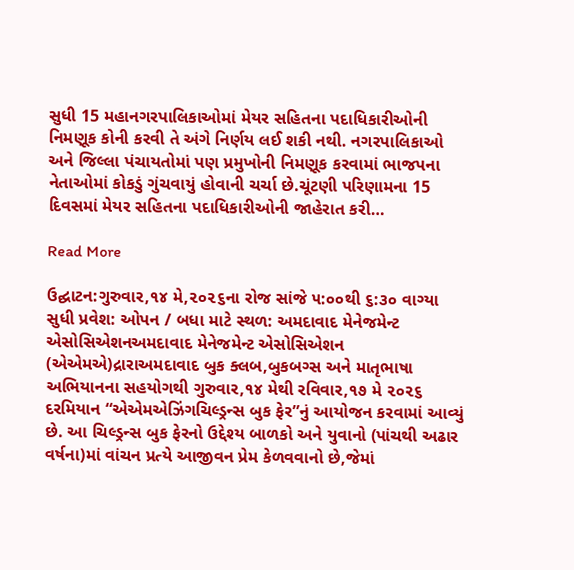સુધી 15 મહાનગરપાલિકાઓમાં મેયર સહિતના પદાધિકારીઓની નિમણૂક કોની કરવી તે અંગે નિર્ણય લઈ શકી નથી. નગરપાલિકાઓ અને જિલ્લા પંચાયતોમાં પણ પ્રમુખોની નિમણૂક કરવામાં ભાજપના નેતાઓમાં કોકડું ગુંચવાયું હોવાની ચર્ચા છે.ચૂંટણી પરિણામના 15 દિવસમાં મેયર સહિતના પદાધિકારીઓની જાહેરાત કરી…

Read More

ઉદ્ઘાટન:ગુરુવાર,૧૪ મે,૨૦૨૬ના રોજ સાંજે ૫:૦૦થી ૬:૩૦ વાગ્યા સુધી પ્રવેશ: ઓપન / બધા માટે સ્થળ: અમદાવાદ મેનેજમેન્ટ એસોસિએશનઅમદાવાદ મેનેજમેન્ટ એસોસિએશન (એએમએ)દ્રારાઅમદાવાદ બુક ક્લબ,બુકબગ્સ અને માતૃભાષા અભિયાનના સહયોગથી ગુરુવાર,૧૪ મેથી રવિવાર,૧૭ મે ૨૦૨૬ દરમિયાન “એએમએઝિંગચિલ્ડ્રન્સ બુક ફેર”નું આયોજન કરવામાં આવ્યું છે. આ ચિલ્ડ્રન્સ બુક ફેરનો ઉદ્દેશ્ય બાળકો અને યુવાનો (પાંચથી અઢાર વર્ષના)માં વાંચન પ્રત્યે આજીવન પ્રેમ કેળવવાનો છે,જેમાં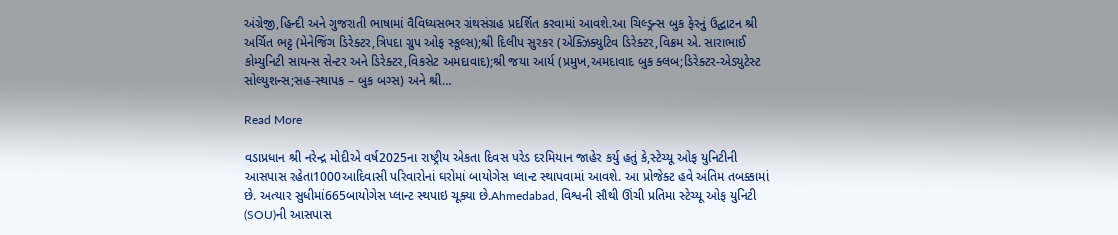અંગ્રેજી,હિન્દી અને ગુજરાતી ભાષામાં વૈવિધ્યસભર ગ્રંથસંગ્રહ પ્રદર્શિત કરવામાં આવશે.આ ચિલ્ડ્રન્સ બુક ફેરનું ઉદ્ઘાટન શ્રી અર્ચિત ભટ્ટ (મેનેજિંગ ડિરેક્ટર,ત્રિપદા ગ્રુપ ઓફ સ્કૂલ્સ);શ્રી દિલીપ સુરકર (એક્ઝિક્યુટિવ ડિરેક્ટર,વિક્રમ એ. સારાભાઈ કોમ્યુનિટી સાયન્સ સેન્ટર અને ડિરેક્ટર,વિકસેટ અમદાવાદ);શ્રી જયા આર્ય (પ્રમુખ,અમદાવાદ બુક ક્લબ;ડિરેક્ટર-એડ્યુટેસ્ટ સોલ્યુશન્સ;સહ-સ્થાપક – બુક બગ્સ) અને શ્રી…

Read More

વડાપ્રધાન શ્રી નરેન્દ્ર મોદીએ વર્ષ2025ના રાષ્ટ્રીય એકતા દિવસ પરેડ દરમિયાન જાહેર કર્યુ હતું કે,સ્ટેચ્યૂ ઓફ યુનિટીની આસપાસ રહેતા1000આદિવાસી પરિવારોનાં ઘરોમાં બાયોગેસ પ્લાન્ટ સ્થાપવામાં આવશે. આ પ્રોજેક્ટ હવે અંતિમ તબક્કામાં છે. અત્યાર સુધીમાં665બાયોગેસ પ્લાન્ટ સ્થપાઇ ચૂક્યા છે.Ahmedabad, વિશ્વની સૌથી ઊંચી પ્રતિમા સ્ટેચ્યૂ ઓફ યુનિટી (SOU)ની આસપાસ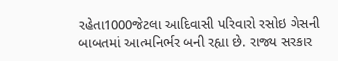રહેતા1000જેટલા આદિવાસી પરિવારો રસોઇ ગેસની બાબતમાં આત્મનિર્ભર બની રહ્યા છે. રાજ્ય સરકાર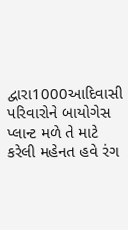દ્વારા1000આદિવાસી પરિવારોને બાયોગેસ પ્લાન્ટ મળે તે માટે કરેલી મહેનત હવે રંગ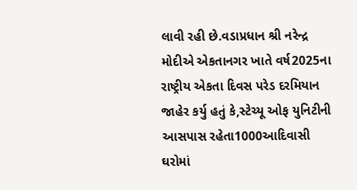લાવી રહી છે.વડાપ્રધાન શ્રી નરેન્દ્ર મોદીએ એકતાનગર ખાતે વર્ષ2025ના રાષ્ટ્રીય એકતા દિવસ પરેડ દરમિયાન જાહેર કર્યુ હતું કે,સ્ટેચ્યૂ ઓફ યુનિટીની આસપાસ રહેતા1000આદિવાસી ઘરોમાં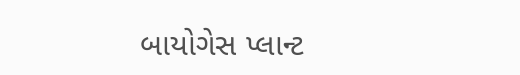બાયોગેસ પ્લાન્ટ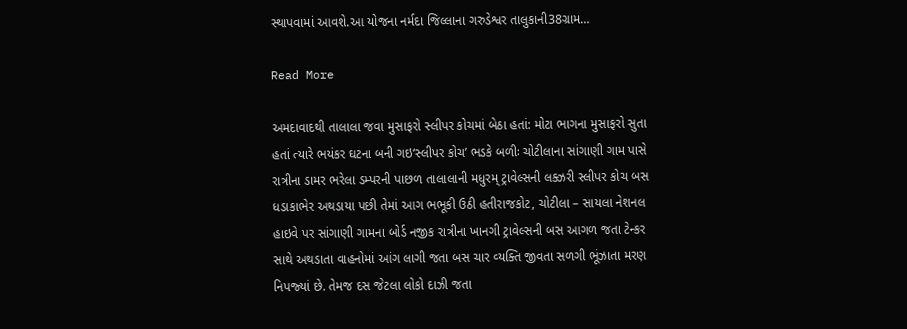સ્થાપવામાં આવશે.આ યોજના નર્મદા જિલ્લાના ગરુડેશ્વર તાલુકાની38ગ્રામ…

Read More

અમદાવાદથી તાલાલા જવા મુસાફરો સ્‍લીપર કોચમાં બેઠા હતાં: મોટા ભાગના મુસાફરો સુતા હતાં ત્‍યારે ભયંકર ઘટના બની ગઇ‘સ્‍લીપર કોચ’ ભડકે બળીઃ ચોટીલાના સાંગાણી ગામ પાસે રાત્રીના ડામર ભરેલા ડમ્‍પરની પાછળ તાલાલાની મધુરમ્‌ ટ્રાવેલ્‍સની લક્‍ઝરી સ્‍લીપર કોચ બસ ધડાકાભેર અથડાયા પછી તેમાં આગ ભભૂકી ઉઠી હતીરાજકોટ, ચોટીલા – સાયલા નેશનલ હાઇવે પર સાંગાણી ગામના બોર્ડ નજીક રાત્રીના ખાનગી ટ્રાવેલ્‍સની બસ આગળ જતા ટેન્‍કર સાથે અથડાતા વાહનોમાં આંગ લાગી જતા બસ ચાર વ્‍યક્‍તિ જીવતા સળગી ભૂંઝાતા મરણ નિપજ્‍યાં છે. તેમજ દસ જેટલા લોકો દાઝી જતા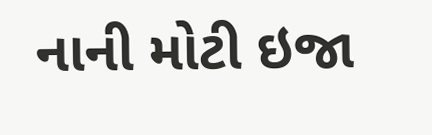નાની મોટી ઇજા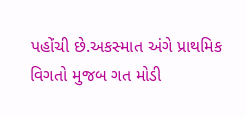પહોંચી છે.અકસ્‍માત અંગે પ્રાથમિક વિગતો મુજબ ગત મોડી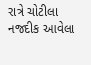રાત્રે ચોટીલા નજદીક આવેલા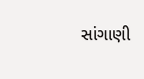સાંગાણી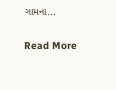ગામના…

Read More